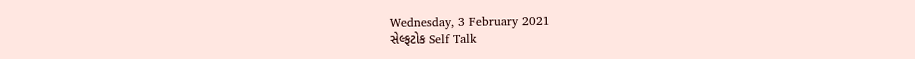Wednesday, 3 February 2021
સેલ્ફટોક Self Talk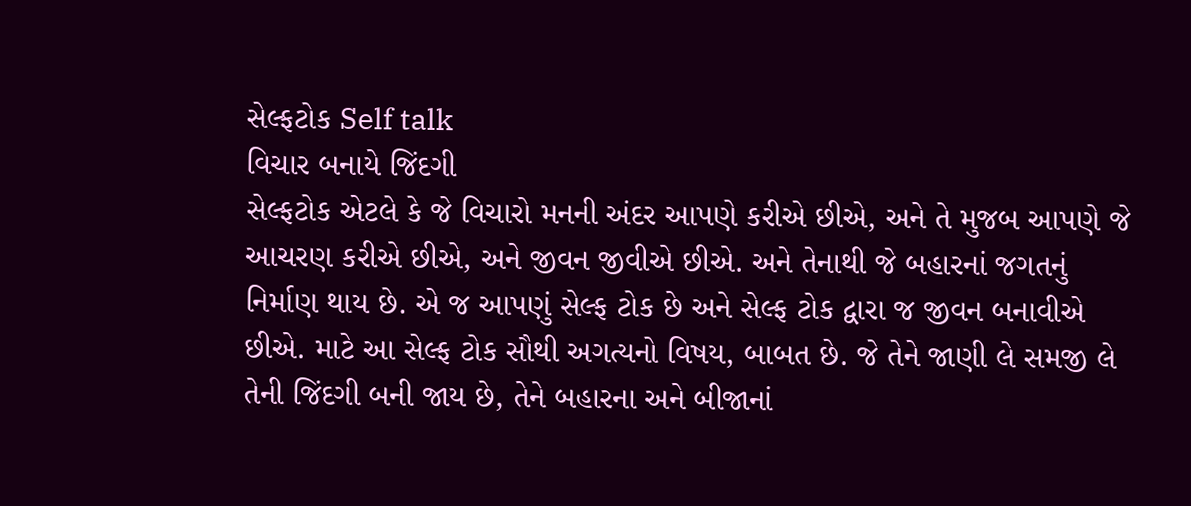સેલ્ફટોક Self talk
વિચાર બનાયે જિંદગી
સેલ્ફટોક એટલે કે જે વિચારો મનની અંદર આપણે કરીએ છીએ, અને તે મુજબ આપણે જે આચરણ કરીએ છીએ, અને જીવન જીવીએ છીએ. અને તેનાથી જે બહારનાં જગતનું નિર્માણ થાય છે. એ જ આપણું સેલ્ફ ટોક છે અને સેલ્ફ ટોક દ્વારા જ જીવન બનાવીએ છીએ. માટે આ સેલ્ફ ટોક સૌથી અગત્યનો વિષય, બાબત છે. જે તેને જાણી લે સમજી લે તેની જિંદગી બની જાય છે, તેને બહારના અને બીજાનાં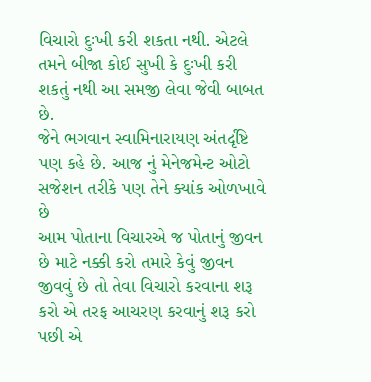વિચારો દુઃખી કરી શકતા નથી. એટલે તમને બીજા કોઈ સુખી કે દુઃખી કરી શકતું નથી આ સમજી લેવા જેવી બાબત છે.
જેને ભગવાન સ્વામિનારાયણ અંતર્દૃષ્ટિ પણ કહે છે. આજ નું મેનેજમેન્ટ ઓટો સજેશન તરીકે પણ તેને ક્યાંક ઓળખાવે છે
આમ પોતાના વિચારએ જ પોતાનું જીવન છે માટે નક્કી કરો તમારે કેવું જીવન જીવવું છે તો તેવા વિચારો કરવાના શરૂ કરો એ તરફ આચરણ કરવાનું શરૂ કરો પછી એ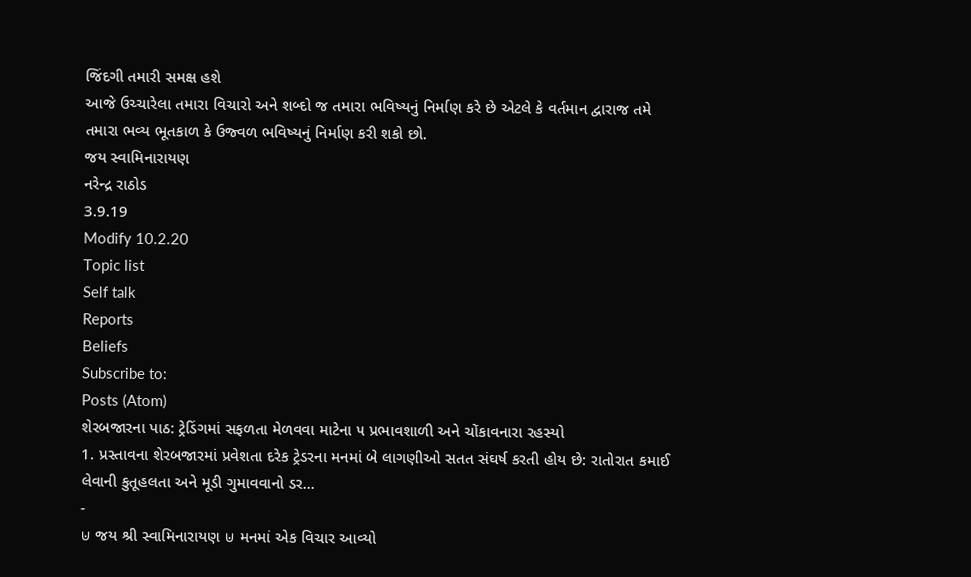જિંદગી તમારી સમક્ષ હશે
આજે ઉચ્ચારેલા તમારા વિચારો અને શબ્દો જ તમારા ભવિષ્યનું નિર્માણ કરે છે એટલે કે વર્તમાન દ્વારાજ તમે તમારા ભવ્ય ભૂતકાળ કે ઉજ્વળ ભવિષ્યનું નિર્માણ કરી શકો છો.
જય સ્વામિનારાયણ
નરેન્દ્ર રાઠોડ
3.9.19
Modify 10.2.20
Topic list
Self talk
Reports
Beliefs
Subscribe to:
Posts (Atom)
શેરબજારના પાઠ: ટ્રેડિંગમાં સફળતા મેળવવા માટેના ૫ પ્રભાવશાળી અને ચોંકાવનારા રહસ્યો
1. પ્રસ્તાવના શેરબજારમાં પ્રવેશતા દરેક ટ્રેડરના મનમાં બે લાગણીઓ સતત સંઘર્ષ કરતી હોય છે: રાતોરાત કમાઈ લેવાની કુતૂહલતા અને મૂડી ગુમાવવાનો ડર...
-
⊍ જય શ્રી સ્વામિનારાયણ ⊍ મનમાં એક વિચાર આવ્યો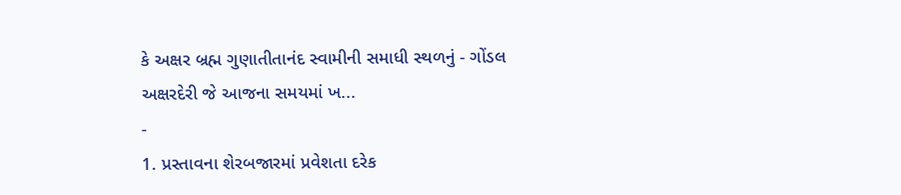કે અક્ષર બ્રહ્મ ગુણાતીતાનંદ સ્વામીની સમાધી સ્થળનું - ગોંડલ અક્ષરદેરી જે આજના સમયમાં ખ...
-
1. પ્રસ્તાવના શેરબજારમાં પ્રવેશતા દરેક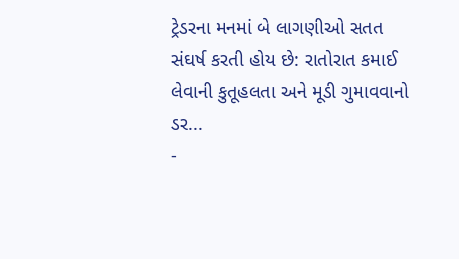ટ્રેડરના મનમાં બે લાગણીઓ સતત સંઘર્ષ કરતી હોય છે: રાતોરાત કમાઈ લેવાની કુતૂહલતા અને મૂડી ગુમાવવાનો ડર...
-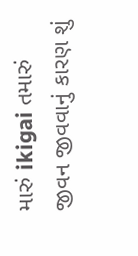મારું ikigai તમારું જીવન જીવવાનું કારણ શું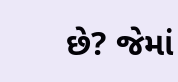છે? જેમાં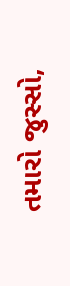તમારો જુસ્સો,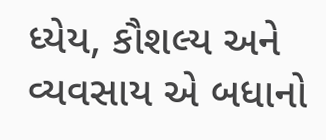ધ્યેય, કૌશલ્ય અને વ્યવસાય એ બધાનો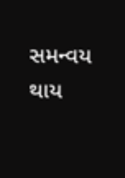સમન્વય થાય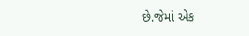છે.જેમાં એક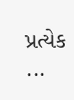પ્રત્યેક ...